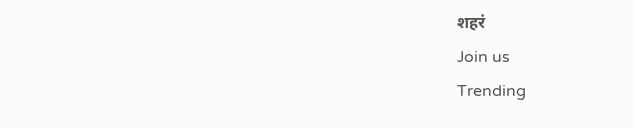शहरं
Join us
Trending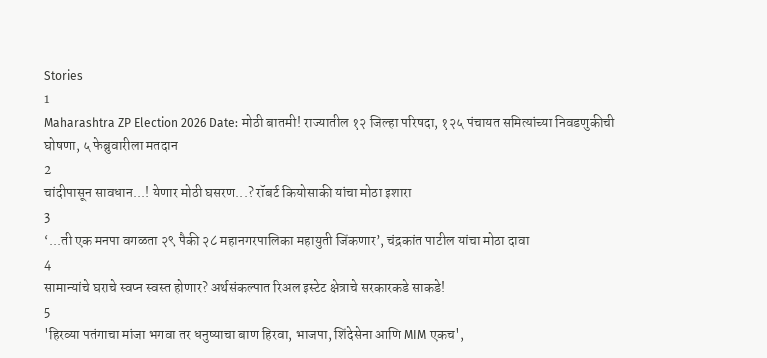Stories
1
Maharashtra ZP Election 2026 Date: मोठी बातमी! राज्यातील १२ जिल्हा परिषदा, १२५ पंचायत समित्यांच्या निवडणुकीची घोषणा, ५ फेब्रुवारीला मतदान
2
चांदीपासून सावधान...! येणार मोठी घसरण...? रॉबर्ट कियोसाकी यांचा मोठा इशारा
3
‘...ती एक मनपा वगळता २९ पैकी २८ महानगरपालिका महायुती जिंकणार’, चंद्रकांत पाटील यांचा मोठा दावा
4
सामान्यांचे घराचे स्वप्न स्वस्त होणार? अर्थसंकल्पात रिअल इस्टेट क्षेत्राचे सरकारकडे साकडे!
5
'हिरव्या पतंगाचा मांजा भगवा तर धनुष्याचा बाण हिरवा, भाजपा, शिंदेसेना आणि MIM एकच',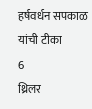हर्षवर्धन सपकाळ यांची टीका
6
थ्रिलर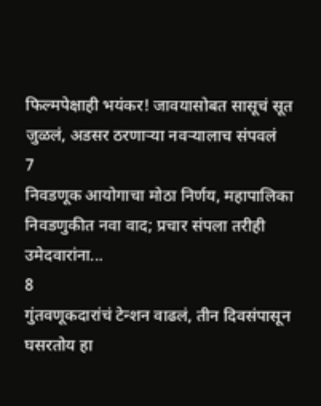फिल्मपेक्षाही भयंकर! जावयासोबत सासूचं सूत जुळलं, अडसर ठरणाऱ्या नवऱ्यालाच संपवलं
7
निवडणूक आयोगाचा मोठा निर्णय, महापालिका निवडणुकीत नवा वाद; प्रचार संपला तरीही उमेदवारांना...
8
गुंतवणूकदारांचं टेन्शन वाढलं, तीन दिवसंपासून घसरतोय हा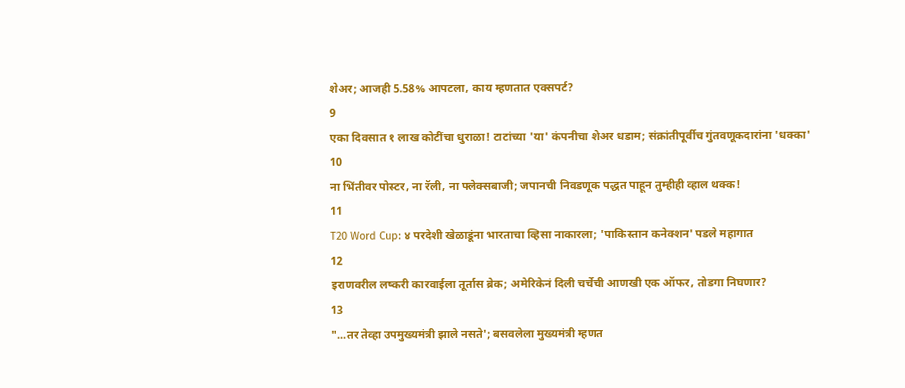शेअर; आजही 5.58% आपटला, काय म्हणतात एक्सपर्ट?
9
एका दिवसात १ लाख कोटींचा धुराळा! टाटांच्या 'या' कंपनीचा शेअर धडाम; संक्रांतीपूर्वीच गुंतवणूकदारांना 'धक्का'
10
ना भिंतीवर पोस्टर, ना रॅली, ना फ्लेक्सबाजी; जपानची निवडणूक पद्धत पाहून तुम्हीही व्हाल थक्क!
11
T20 Word Cup: ४ परदेशी खेळाडूंना भारताचा व्हिसा नाकारला; 'पाकिस्तान कनेक्शन' पडले महागात
12
इराणवरील लष्करी कारवाईला तूर्तास ब्रेक; अमेरिकेनं दिली चर्चेची आणखी एक ऑफर, तोडगा निघणार?
13
"...तर तेव्हा उपमुख्यमंत्री झाले नसते'; बसवलेला मुख्यमंत्री म्हणत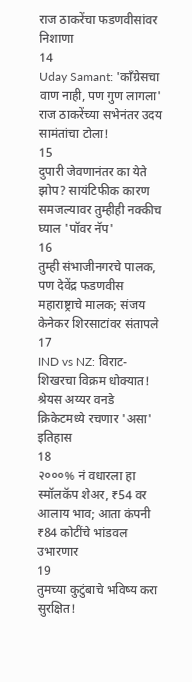राज ठाकरेंचा फडणवीसांवर निशाणा
14
Uday Samant: 'काँग्रेसचा वाण नाही, पण गुण लागला' राज ठाकरेंच्या सभेनंतर उदय सामंतांचा टोला!
15
दुपारी जेवणानंतर का येते झोप? सायंटिफीक कारण समजल्यावर तुम्हीही नक्कीच घ्याल 'पॉवर नॅप'
16
तुम्ही संभाजीनगरचे पालक, पण देवेंद्र फडणवीस महाराष्ट्राचे मालक; संजय केनेकर शिरसाटांवर संतापले
17
IND vs NZ: विराट-शिखरचा विक्रम धोक्यात! श्रेयस अय्यर वनडे क्रिकेटमध्ये रचणार 'असा' इतिहास
18
२०००% नं वधारला हा स्मॉलकॅप शेअर, ₹54 वर आलाय भाव; आता कंपनी ₹84 कोटींचे भांडवल उभारणार
19
तुमच्या कुटुंबाचे भविष्य करा सुरक्षित!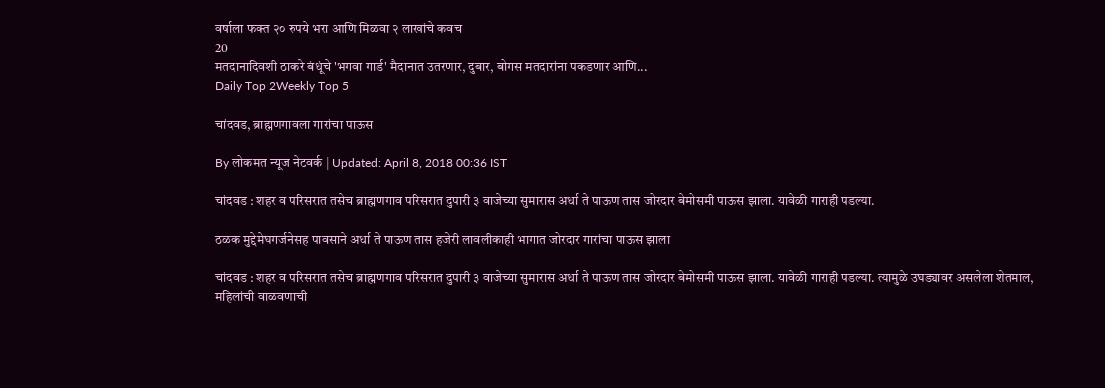वर्षाला फक्त २० रुपये भरा आणि मिळवा २ लाखांचे कवच
20
मतदानादिवशी ठाकरे बंधूंचे 'भगवा गार्ड' मैदानात उतरणार, दुबार, बोगस मतदारांना पकडणार आणि...
Daily Top 2Weekly Top 5

चांदवड, ब्राह्मणगावला गारांचा पाऊस

By लोकमत न्यूज नेटवर्क | Updated: April 8, 2018 00:36 IST

चांदवड : शहर व परिसरात तसेच ब्राह्मणगाव परिसरात दुपारी ३ वाजेच्या सुमारास अर्धा ते पाऊण तास जोरदार बेमोसमी पाऊस झाला. यावेळी गाराही पडल्या.

ठळक मुद्देमेघगर्जनेसह पावसाने अर्धा ते पाऊण तास हजेरी लावलीकाही भागात जोरदार गारांचा पाऊस झाला

चांदवड : शहर व परिसरात तसेच ब्राह्मणगाव परिसरात दुपारी ३ वाजेच्या सुमारास अर्धा ते पाऊण तास जोरदार बेमोसमी पाऊस झाला. यावेळी गाराही पडल्या. त्यामुळे उघड्यावर असलेला शेतमाल, महिलांची वाळवणाची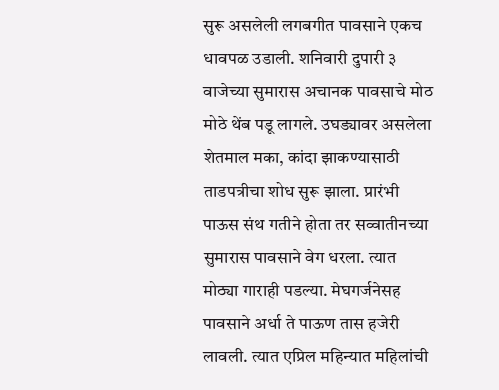सुरू असलेली लगबगीत पावसाने एकच धावपळ उडाली. शनिवारी दुपारी ३ वाजेच्या सुमारास अचानक पावसाचे मोठ मोठे थेंब पडू लागले. उघड्यावर असलेला शेतमाल मका, कांदा झाकण्यासाठी ताडपत्रीचा शोध सुरू झाला. प्रारंभी पाऊस संथ गतीने होता तर सव्वातीनच्या सुमारास पावसाने वेग धरला. त्यात मोठ्या गाराही पडल्या. मेघगर्जनेसह पावसाने अर्धा ते पाऊण तास हजेरी लावली. त्यात एप्रिल महिन्यात महिलांची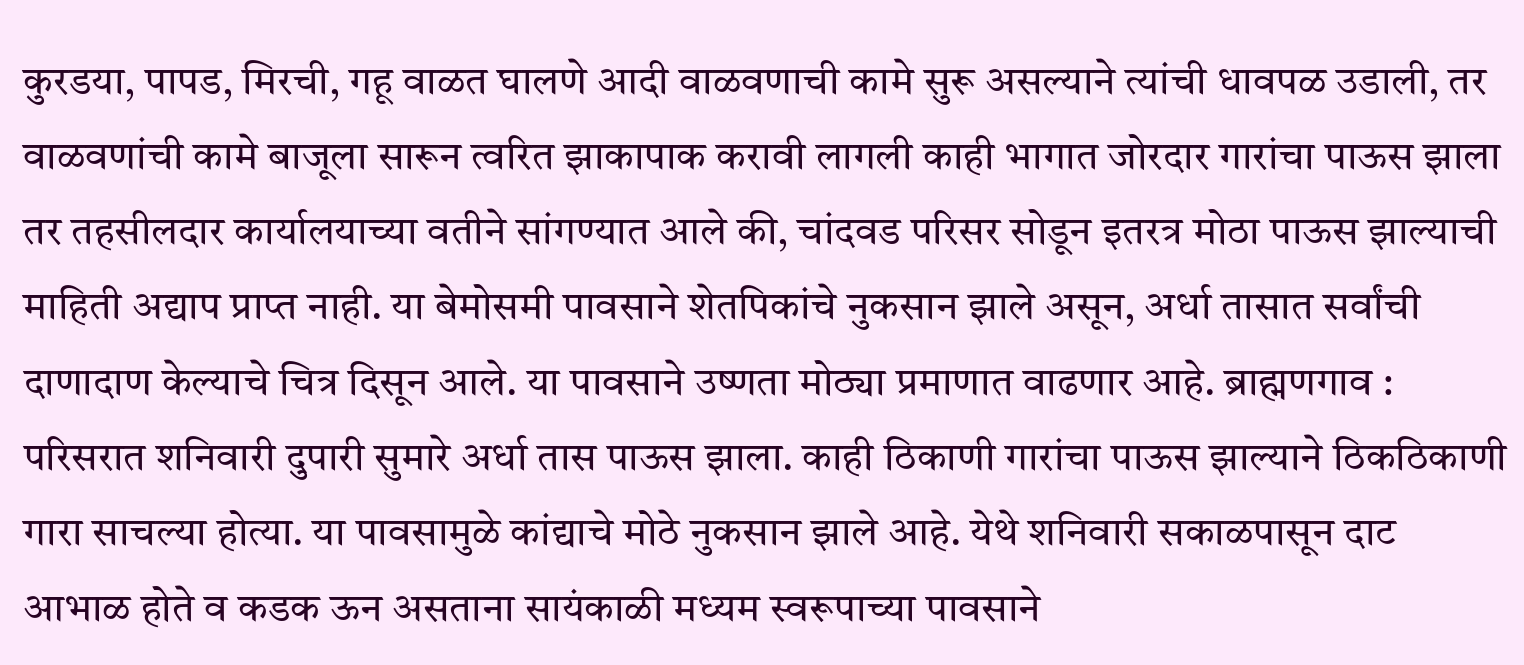कुरडया, पापड, मिरची, गहू वाळत घालणे आदी वाळवणाची कामे सुरू असल्याने त्यांची धावपळ उडाली, तर वाळवणांची कामे बाजूला सारून त्वरित झाकापाक करावी लागली काही भागात जोरदार गारांचा पाऊस झाला तर तहसीलदार कार्यालयाच्या वतीने सांगण्यात आले की, चांदवड परिसर सोडून इतरत्र मोठा पाऊस झाल्याची माहिती अद्याप प्राप्त नाही. या बेमोसमी पावसाने शेतपिकांचे नुकसान झाले असून, अर्धा तासात सर्वांची दाणादाण केल्याचे चित्र दिसून आले. या पावसाने उष्णता मोठ्या प्रमाणात वाढणार आहे. ब्राह्मणगाव : परिसरात शनिवारी दुपारी सुमारे अर्धा तास पाऊस झाला. काही ठिकाणी गारांचा पाऊस झाल्याने ठिकठिकाणी गारा साचल्या होत्या. या पावसामुळे कांद्याचे मोठे नुकसान झाले आहे. येथे शनिवारी सकाळपासून दाट आभाळ होते व कडक ऊन असताना सायंकाळी मध्यम स्वरूपाच्या पावसाने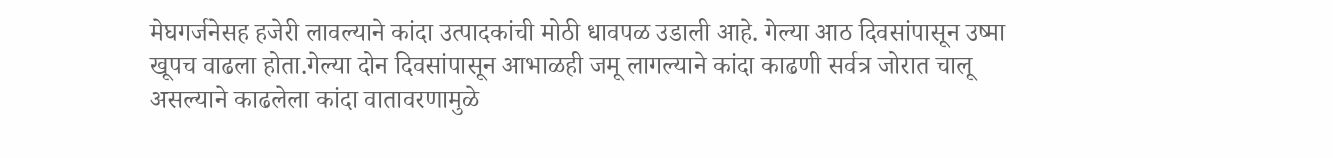मेघगर्जनेसह हजेरी लावल्याने कांदा उत्पादकांची मोठी धावपळ उडाली आहे. गेल्या आठ दिवसांपासून उष्मा खूपच वाढला होता.गेल्या दोन दिवसांपासून आभाळही जमू लागल्याने कांदा काढणी सर्वत्र जोरात चालू असल्याने काढलेला कांदा वातावरणामुळे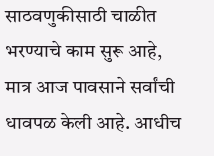साठवणुकीसाठी चाळीत भरण्याचे काम सुरू आहे, मात्र आज पावसाने सर्वांची धावपळ केली आहे. आधीच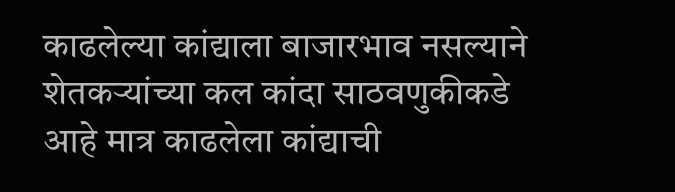काढलेल्या कांद्याला बाजारभाव नसल्याने शेतकऱ्यांच्या कल कांदा साठवणुकीकडे आहे मात्र काढलेला कांद्याची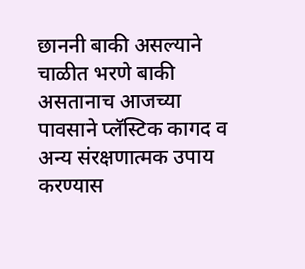छाननी बाकी असल्याने चाळीत भरणे बाकी असतानाच आजच्या पावसाने प्लॅस्टिक कागद व अन्य संरक्षणात्मक उपाय करण्यास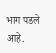भाग पडले आहे.